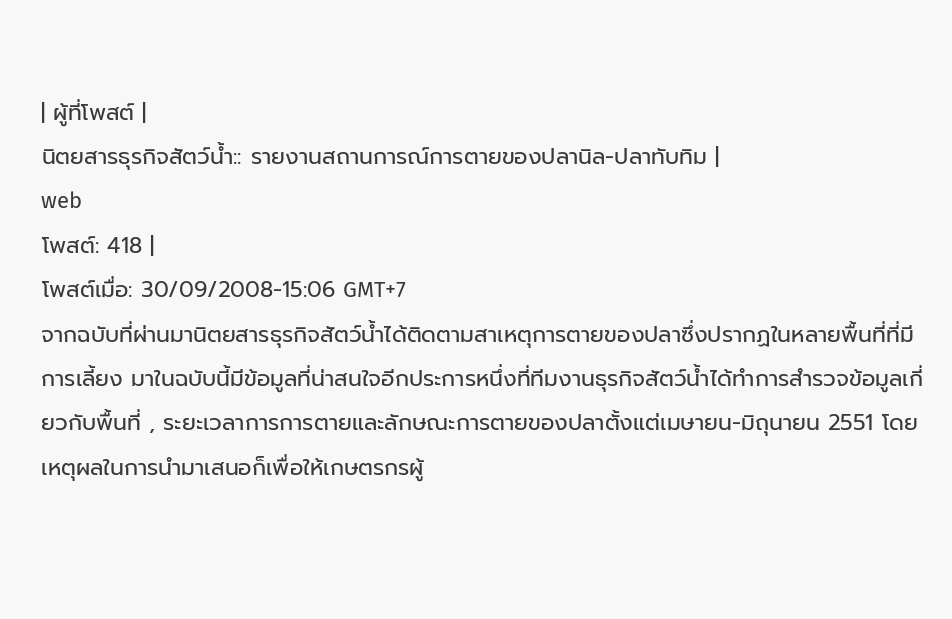| ผู้ที่โพสต์ |
นิตยสารธุรกิจสัตว์น้ำ:: รายงานสถานการณ์การตายของปลานิล-ปลาทับทิม |
web
โพสต์: 418 |
โพสต์เมื่อ: 30/09/2008-15:06 GMT+7
จากฉบับที่ผ่านมานิตยสารธุรกิจสัตว์น้ำได้ติดตามสาเหตุการตายของปลาซึ่งปรากฏในหลายพื้นที่ที่มีการเลี้ยง มาในฉบับนี้มีข้อมูลที่น่าสนใจอีกประการหนึ่งที่ทีมงานธุรกิจสัตว์น้ำได้ทำการสำรวจข้อมูลเกี่ยวกับพื้นที่ , ระยะเวลาการการตายและลักษณะการตายของปลาตั้งแต่เมษายน-มิถุนายน 2551 โดยเหตุผลในการนำมาเสนอก็เพื่อให้เกษตรกรผู้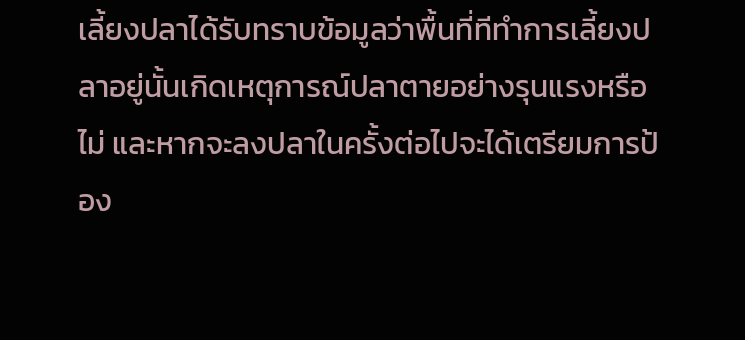เลี้ยงปลาได้รับทราบข้อมูลว่าพื้นที่ทีทำการเลี้ยงปลาอยู่นั้นเกิดเหตุการณ์ปลาตายอย่างรุนแรงหรือไม่ และหากจะลงปลาในครั้งต่อไปจะได้เตรียมการป้อง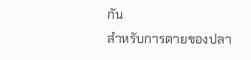กัน
สำหรับการตายของปลา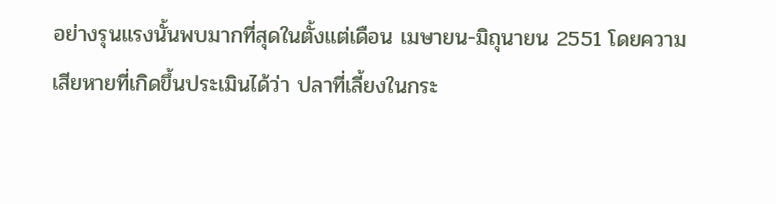อย่างรุนแรงนั้นพบมากที่สุดในตั้งแต่เดือน เมษายน-มิถุนายน 2551 โดยความเสียหายที่เกิดขึ้นประเมินได้ว่า ปลาที่เลี้ยงในกระ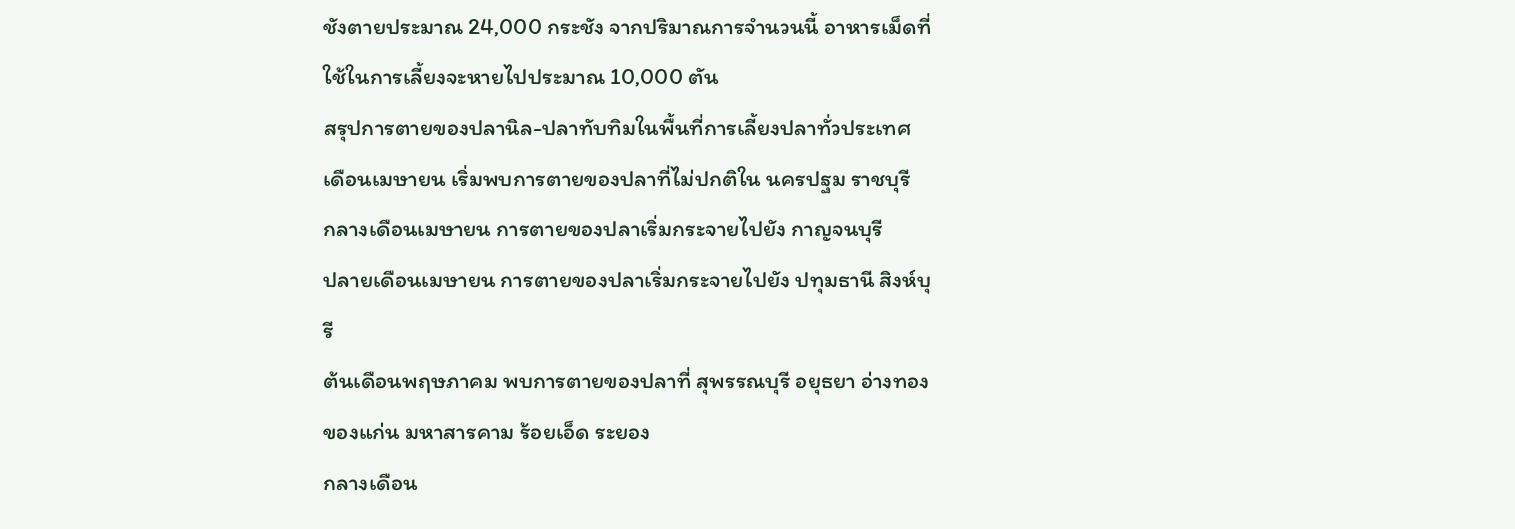ชังตายประมาณ 24,000 กระชัง จากปริมาณการจำนวนนี้ อาหารเม็ดที่ใช้ในการเลี้ยงจะหายไปประมาณ 10,000 ตัน
สรุปการตายของปลานิล-ปลาทับทิมในพื้นที่การเลี้ยงปลาทั่วประเทศ
เดือนเมษายน เริ่มพบการตายของปลาที่ไม่ปกติใน นครปฐม ราชบุรี
กลางเดือนเมษายน การตายของปลาเริ่มกระจายไปยัง กาญจนบุรี
ปลายเดือนเมษายน การตายของปลาเริ่มกระจายไปยัง ปทุมธานี สิงห์บุรี
ต้นเดือนพฤษภาคม พบการตายของปลาที่ สุพรรณบุรี อยุธยา อ่างทอง ของแก่น มหาสารคาม ร้อยเอ็ด ระยอง
กลางเดือน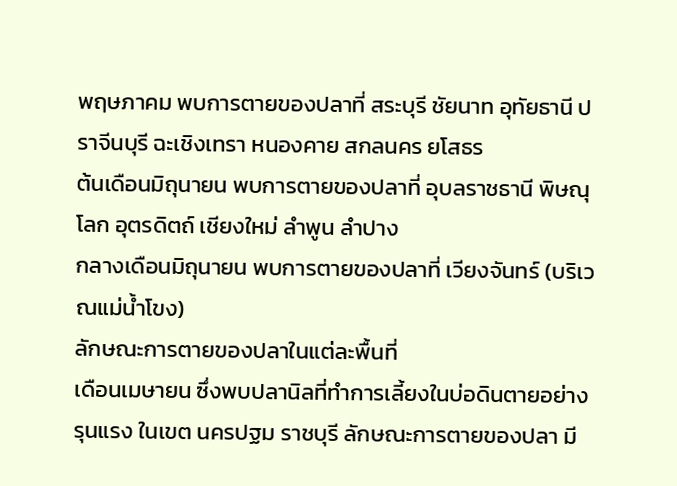พฤษภาคม พบการตายของปลาที่ สระบุรี ชัยนาท อุทัยธานี ปราจีนบุรี ฉะเชิงเทรา หนองคาย สกลนคร ยโสธร
ต้นเดือนมิถุนายน พบการตายของปลาที่ อุบลราชธานี พิษณุโลก อุตรดิตถ์ เชียงใหม่ ลำพูน ลำปาง
กลางเดือนมิถุนายน พบการตายของปลาที่ เวียงจันทร์ (บริเวณแม่น้ำโขง)
ลักษณะการตายของปลาในแต่ละพื้นที่
เดือนเมษายน ซึ่งพบปลานิลที่ทำการเลี้ยงในบ่อดินตายอย่างรุนแรง ในเขต นครปฐม ราชบุรี ลักษณะการตายของปลา มี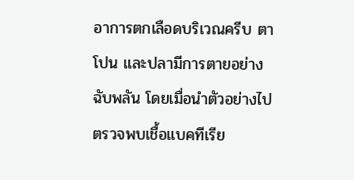อาการตกเลือดบริเวณครีบ ตาโปน และปลามีการตายอย่างฉับพลัน โดยเมื่อนำตัวอย่างไปตรวจพบเชื้อแบคทีเรีย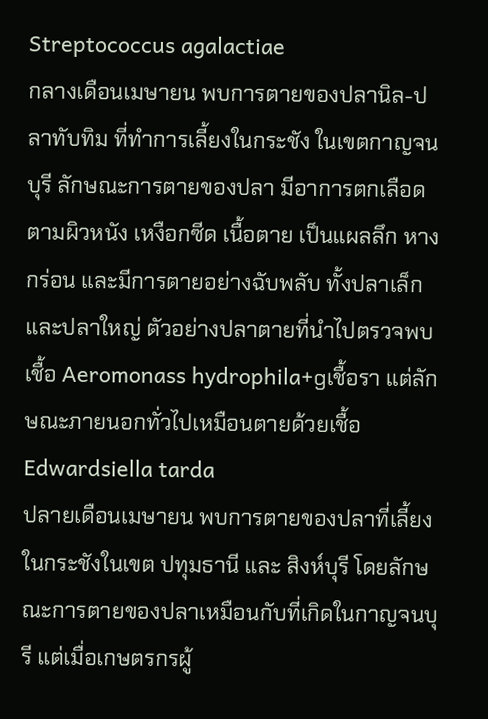Streptococcus agalactiae
กลางเดือนเมษายน พบการตายของปลานิล-ปลาทับทิม ที่ทำการเลี้ยงในกระชัง ในเขตกาญจนบุรี ลักษณะการตายของปลา มีอาการตกเลือดตามผิวหนัง เหงือกซีด เนื้อตาย เป็นแผลลึก หางกร่อน และมีการตายอย่างฉับพลับ ทั้งปลาเล็กและปลาใหญ่ ตัวอย่างปลาตายที่นำไปตรวจพบเชื้อ Aeromonass hydrophila+gเชื้อรา แต่ลักษณะภายนอกทั่วไปเหมือนตายด้วยเชื้อ Edwardsiella tarda
ปลายเดือนเมษายน พบการตายของปลาที่เลี้ยงในกระชังในเขต ปทุมธานี และ สิงห์บุรี โดยลักษณะการตายของปลาเหมือนกับที่เกิดในกาญจนบุรี แต่เมื่อเกษตรกรผู้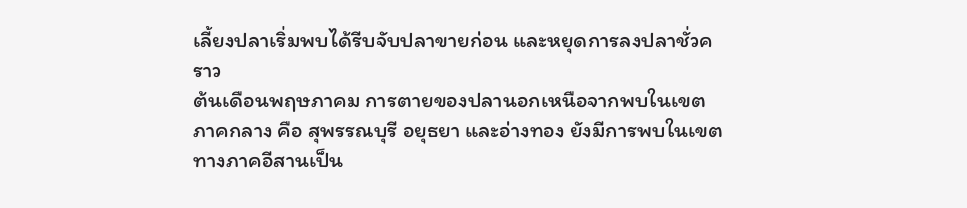เลี้ยงปลาเริ่มพบได้รีบจับปลาขายก่อน และหยุดการลงปลาชั่วคราว
ต้นเดือนพฤษภาคม การตายของปลานอกเหนือจากพบในเขตภาคกลาง คือ สุพรรณบุรี อยุธยา และอ่างทอง ยังมีการพบในเขตทางภาคอีสานเป็น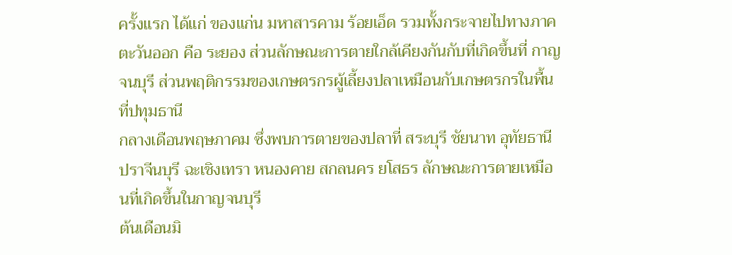ครั้งแรก ได้แก่ ของแก่น มหาสารคาม ร้อยเอ็ด รวมทั้งกระจายไปทางภาคตะวันออก คือ ระยอง ส่วนลักษณะการตายใกล้เคียงกันกับที่เกิดขึ้นที่ กาญจนบุรี ส่วนพฤติกรรมของเกษตรกรผู้เลี้ยงปลาเหมือนกับเกษตรกรในพื้นที่ปทุมธานี
กลางเดือนพฤษภาคม ซึ่งพบการตายของปลาที่ สระบุรี ชัยนาท อุทัยธานี ปราจีนบุรี ฉะเชิงเทรา หนองคาย สกลนคร ยโสธร ลักษณะการตายเหมือนที่เกิดขึ้นในกาญจนบุรี
ต้นเดือนมิ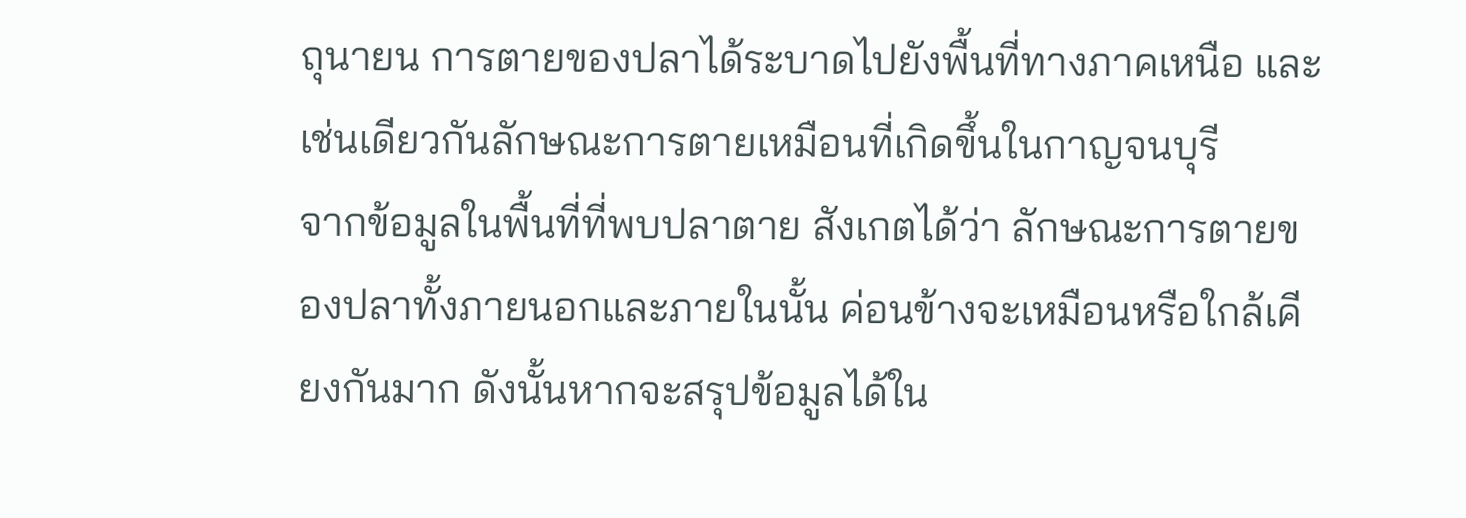ถุนายน การตายของปลาได้ระบาดไปยังพื้นที่ทางภาคเหนือ และเช่นเดียวกันลักษณะการตายเหมือนที่เกิดขึ้นในกาญจนบุรี
จากข้อมูลในพื้นที่ที่พบปลาตาย สังเกตได้ว่า ลักษณะการตายของปลาทั้งภายนอกและภายในนั้น ค่อนข้างจะเหมือนหรือใกล้เคียงกันมาก ดังนั้นหากจะสรุปข้อมูลได้ใน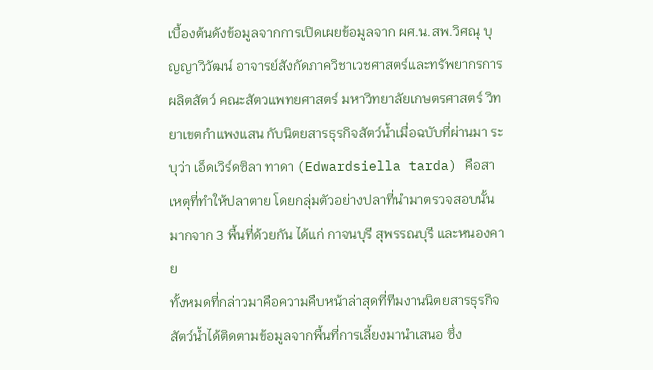เบื้องต้นดังข้อมูลจากการเปิดเผยข้อมูลจาก ผศ.น.สพ.วิศณุ บุญญาวิวัฒน์ อาจารย์สังกัดภาควิชาเวชศาสตร์และทรัพยากรการผลิตสัตว์ คณะสัตวแพทยศาสตร์ มหาวิทยาลัยเกษตรศาสตร์ วิทยาเขตกำแพงแสน กับนิตยสารธุรกิจสัตว์น้ำเมื่อฉบับที่ผ่านมา ระบุว่า เอ็ดเวิร์ดซิลา ทาดา (Edwardsiella tarda) คือสาเหตุที่ทำให้ปลาตาย โดยกลุ่มตัวอย่างปลาที่นำมาตรวจสอบนั้น มากจาก 3 พื้นที่ด้วยกัน ได้แก่ กาจนบุรี สุพรรณบุรี และหนองคาย
ทั้งหมดที่กล่าวมาคือความคืบหน้าล่าสุดที่ทีมงานนิตยสารธุรกิจสัตว์น้ำได้ติดตามข้อมูลจากพื้นที่การเลี้ยงมานำเสนอ ซึ่ง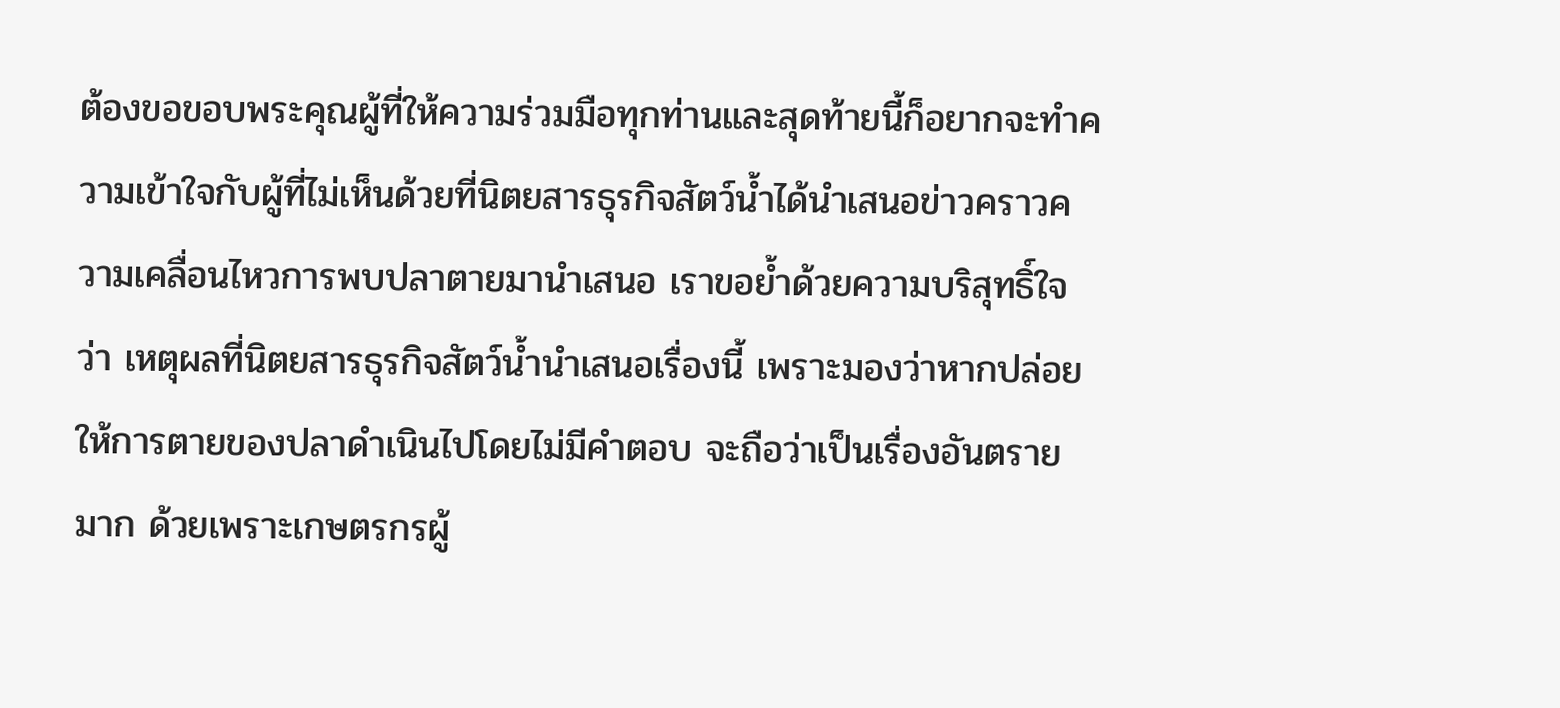ต้องขอขอบพระคุณผู้ที่ให้ความร่วมมือทุกท่านและสุดท้ายนี้ก็อยากจะทำความเข้าใจกับผู้ที่ไม่เห็นด้วยที่นิตยสารธุรกิจสัตว์น้ำได้นำเสนอข่าวคราวความเคลื่อนไหวการพบปลาตายมานำเสนอ เราขอย้ำด้วยความบริสุทธิ์ใจว่า เหตุผลที่นิตยสารธุรกิจสัตว์น้ำนำเสนอเรื่องนี้ เพราะมองว่าหากปล่อยให้การตายของปลาดำเนินไปโดยไม่มีคำตอบ จะถือว่าเป็นเรื่องอันตรายมาก ด้วยเพราะเกษตรกรผู้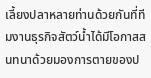เลี้ยงปลาหลายท่านด้วยกันที่ทีมงานธุรกิจสัตว์น้ำได้มีโอกาสสนทนาด้วยมองการตายของป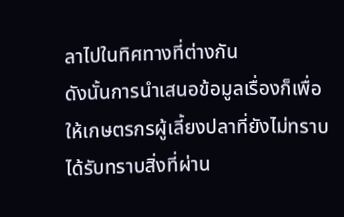ลาไปในทิศทางที่ต่างกัน
ดังนั้นการนำเสนอข้อมูลเรื่องก็เพื่อให้เกษตรกรผู้เลี้ยงปลาที่ยังไม่ทราบ ได้รับทราบสิ่งที่ผ่าน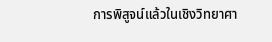การพิสูจน์แล้วในเชิงวิทยาศา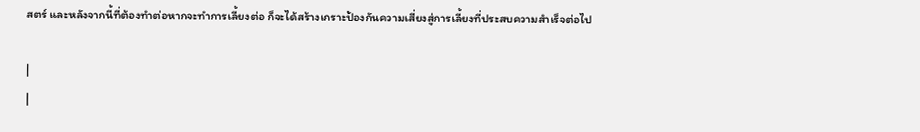สตร์ และหลังจากนี้ที่ต้องทำต่อหากจะทำการเลี้ยงต่อ ก็จะได้สร้างเกราะป้องกันความเสี่ยงสู่การเลี้ยงที่ประสบความสำเร็จต่อไป

|
|